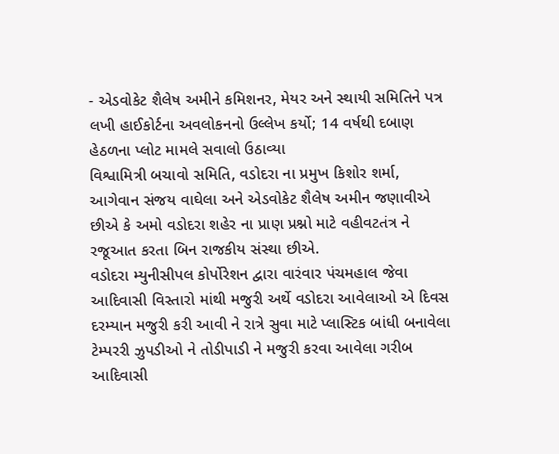- એડવોકેટ શૈલેષ અમીને કમિશનર, મેયર અને સ્થાયી સમિતિને પત્ર લખી હાઈકોર્ટના અવલોકનનો ઉલ્લેખ કર્યો; 14 વર્ષથી દબાણ હેઠળના પ્લોટ મામલે સવાલો ઉઠાવ્યા
વિશ્વામિત્રી બચાવો સમિતિ, વડોદરા ના પ્રમુખ કિશોર શર્મા, આગેવાન સંજય વાઘેલા અને એડવોકેટ શૈલેષ અમીન જણાવીએ છીએ કે અમો વડોદરા શહેર ના પ્રાણ પ્રશ્નો માટે વહીવટતંત્ર ને રજૂઆત કરતા બિન રાજકીય સંસ્થા છીએ.
વડોદરા મ્યુનીસીપલ કોર્પોરેશન દ્વારા વારંવાર પંચમહાલ જેવા આદિવાસી વિસ્તારો માંથી મજુરી અર્થે વડોદરા આવેલાઓ એ દિવસ દરમ્યાન મજુરી કરી આવી ને રાત્રે સુવા માટે પ્લાસ્ટિક બાંધી બનાવેલા ટેમ્પરરી ઝુપડીઓ ને તોડીપાડી ને મજુરી કરવા આવેલા ગરીબ આદિવાસી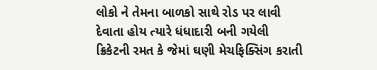લોકો ને તેમના બાળકો સાથે રોડ પર લાવી દેવાતા હોય ત્યારે ધંધાદારી બની ગયેલી ક્રિકેટની રમત કે જેમાં ઘણી મેચફિક્સિંગ કરાતી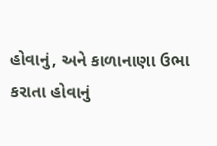હોવાનું, અને કાળાનાણા ઉભા કરાતા હોવાનું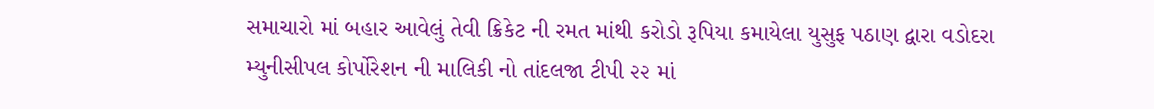સમાચારો માં બહાર આવેલું તેવી ક્રિકેટ ની રમત માંથી કરોડો રૂપિયા કમાયેલા યુસુફ પઠાણ દ્વારા વડોદરા મ્યુનીસીપલ કોર્પોરેશન ની માલિકી નો તાંદલજા ટીપી ૨૨ માં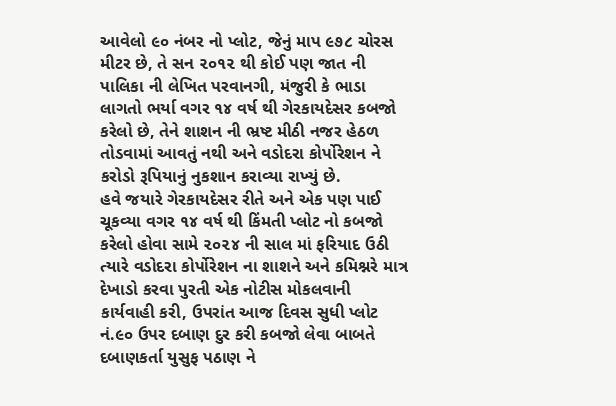આવેલો ૯૦ નંબર નો પ્લોટ, જેનું માપ ૯૭૮ ચોરસ મીટર છે, તે સન ૨૦૧૨ થી કોઈ પણ જાત ની પાલિકા ની લેખિત પરવાનગી, મંજુરી કે ભાડા લાગતો ભર્યા વગર ૧૪ વર્ષ થી ગેરકાયદેસર કબજો કરેલો છે, તેને શાશન ની ભ્રષ્ટ મીઠી નજર હેઠળ તોડવામાં આવતું નથી અને વડોદરા કોર્પોરેશન ને કરોડો રૂપિયાનું નુકશાન કરાવ્યા રાખ્યું છે.
હવે જયારે ગેરકાયદેસર રીતે અને એક પણ પાઈ ચૂકવ્યા વગર ૧૪ વર્ષ થી કિંમતી પ્લોટ નો કબજો કરેલો હોવા સામે ૨૦૨૪ ની સાલ માં ફરિયાદ ઉઠી ત્યારે વડોદરા કોર્પોરેશન ના શાશને અને કમિશ્નરે માત્ર દેખાડો કરવા પુરતી એક નોટીસ મોકલવાની કાર્યવાહી કરી, ઉપરાંત આજ દિવસ સુધી પ્લોટ નં.૯૦ ઉપર દબાણ દુર કરી કબજો લેવા બાબતે દબાણકર્તા યુસુફ પઠાણ ને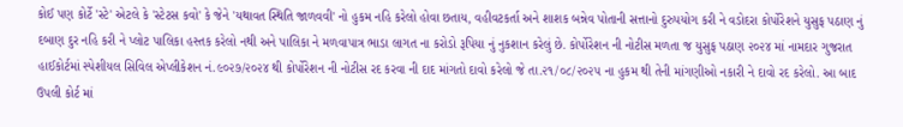કોઈ પણ કોર્ટે 'સ્ટે' એટલે કે 'સ્ટેટસ કવો' કે જેને 'યથાવત સ્થિતિ જાળવવી' નો હુકમ નહિ કરેલો હોવા છતાય, વહીવટકર્તા અને શાશક બન્નેવ પોતાની સત્તાનો દુરુપયોગ કરી ને વડોદરા કોર્પોરેશને યુસુફ પઠાણ નું દબાણ દુર નહિ કરી ને પ્લોટ પાલિકા હસ્તક કરેલો નથી અને પાલિકા ને મળવાપાત્ર ભાડા લાગત ના કરોડો રૂપિયા નું નુકશાન કરેલું છે. કોર્પોરેશન ની નોટીસ મળતા જ યુસુફ પઠાણ ૨૦૨૪ માં નામદાર ગુજરાત હાઈકોર્ટમાં સ્પેશીયલ સિવિલ એપ્લીકેશન નં.૯૦૨૭/૨૦૨૪ થી કોર્પોરેશન ની નોટીસ રદ કરવા ની દાદ માંગતો દાવો કરેલો જે તા.૨૧/૦૮/૨૦૨૫ ના હુકમ થી તેની માંગણીઓ નકારી ને દાવો રદ કરેલો. આ બાદ ઉપલી કોર્ટ માં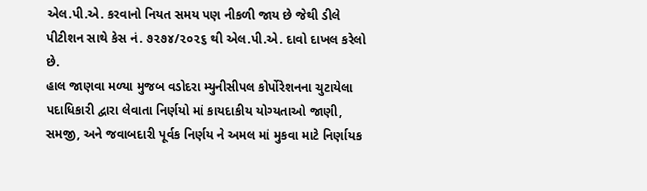એલ.પી.એ. કરવાનો નિયત સમય પણ નીકળી જાય છે જેથી ડીલે પીટીશન સાથે કેસ નં. ૭૨૭૪/૨૦૨૬ થી એલ.પી.એ. દાવો દાખલ કરેલો છે.
હાલ જાણવા મળ્યા મુજબ વડોદરા મ્યુનીસીપલ કોર્પોરેશનના ચુટાયેલા પદાધિકારી દ્વારા લેવાતા નિર્ણયો માં કાયદાકીય યોગ્યતાઓ જાણી, સમજી, અને જવાબદારી પૂર્વક નિર્ણય ને અમલ માં મુકવા માટે નિર્ણાયક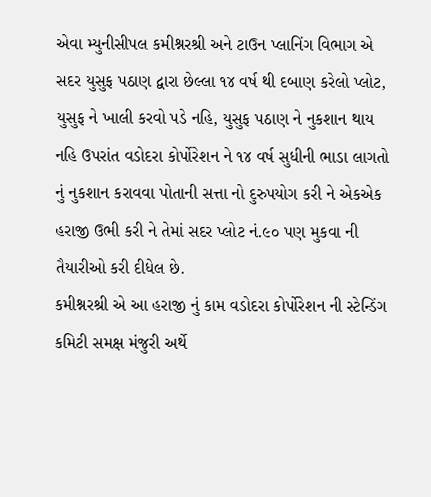એવા મ્યુનીસીપલ કમીશ્નરશ્રી અને ટાઉન પ્લાનિંગ વિભાગ એ સદર યુસુફ પઠાણ દ્વારા છેલ્લા ૧૪ વર્ષ થી દબાણ કરેલો પ્લોટ, યુસુફ ને ખાલી કરવો પડે નહિ, યુસુફ પઠાણ ને નુકશાન થાય નહિ ઉપરાંત વડોદરા કોર્પોરેશન ને ૧૪ વર્ષ સુધીની ભાડા લાગતો નું નુકશાન કરાવવા પોતાની સત્તા નો દુરુપયોગ કરી ને એકએક હરાજી ઉભી કરી ને તેમાં સદર પ્લોટ નં.૯૦ પણ મુકવા ની તૈયારીઓ કરી દીધેલ છે.
કમીશ્નરશ્રી એ આ હરાજી નું કામ વડોદરા કોર્પોરેશન ની સ્ટેન્ડિંગ કમિટી સમક્ષ મંજુરી અર્થે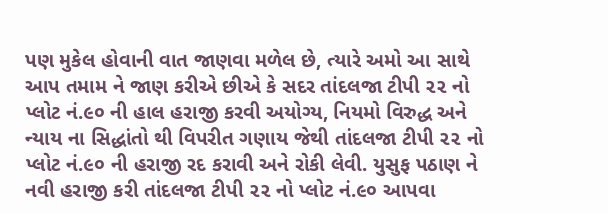પણ મુકેલ હોવાની વાત જાણવા મળેલ છે, ત્યારે અમો આ સાથે આપ તમામ ને જાણ કરીએ છીએ કે સદર તાંદલજા ટીપી ૨૨ નો પ્લોટ નં.૯૦ ની હાલ હરાજી કરવી અયોગ્ય, નિયમો વિરુદ્ધ અને ન્યાય ના સિદ્ધાંતો થી વિપરીત ગણાય જેથી તાંદલજા ટીપી ૨૨ નો પ્લોટ નં.૯૦ ની હરાજી રદ કરાવી અને રોકી લેવી. યુસુફ પઠાણ ને નવી હરાજી કરી તાંદલજા ટીપી ૨૨ નો પ્લોટ નં.૯૦ આપવા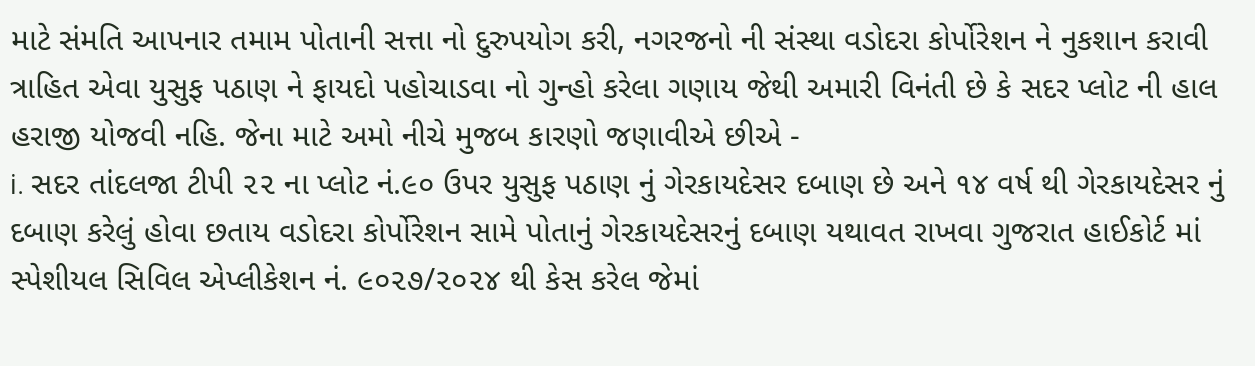માટે સંમતિ આપનાર તમામ પોતાની સત્તા નો દુરુપયોગ કરી, નગરજનો ની સંસ્થા વડોદરા કોર્પોરેશન ને નુકશાન કરાવી ત્રાહિત એવા યુસુફ પઠાણ ને ફાયદો પહોચાડવા નો ગુન્હો કરેલા ગણાય જેથી અમારી વિનંતી છે કે સદર પ્લોટ ની હાલ હરાજી યોજવી નહિ. જેના માટે અમો નીચે મુજબ કારણો જણાવીએ છીએ -
i. સદર તાંદલજા ટીપી ૨૨ ના પ્લોટ નં.૯૦ ઉપર યુસુફ પઠાણ નું ગેરકાયદેસર દબાણ છે અને ૧૪ વર્ષ થી ગેરકાયદેસર નું દબાણ કરેલું હોવા છતાય વડોદરા કોર્પોરેશન સામે પોતાનું ગેરકાયદેસરનું દબાણ યથાવત રાખવા ગુજરાત હાઈકોર્ટ માં સ્પેશીયલ સિવિલ એપ્લીકેશન નં. ૯૦૨૭/૨૦૨૪ થી કેસ કરેલ જેમાં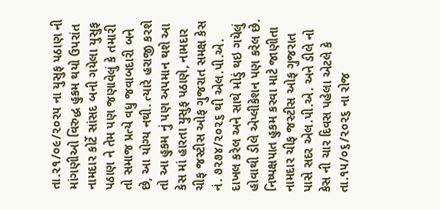તા.૨૧/૦૯/૨૦૨૫ ના યુસુફ પઠાણ ની માંગણીઓ વિરુદ્ધ હુકમ થયો ઉપરાંત નામદાર કોર્ટે સાંસદ બની ગયેલા યુસુફ પઠાણ ને તેમ પણ જણાવેલું કે તમારી તો સમાજ પ્રત્યે વધુ જવાબદારી બને છે, આ યોગ્ય નથી. ત્યારે હરાજી કરશે તો આ હુકમ નું પણ અપમાન થશે આ કેસ માં હારતા યુસુફ પઠાણે, નામદાર ચીફ જસ્ટીસ ઓફ ગુજરાત સમક્ષ કેસ નં. ૭૨૭૪/૨૦૨૬ થી એલ.પી.એ. દાખલ કરેલ અને સાથે મોડું થઇ ગયેલું હોવાથી ડીલે એપ્લીકેશન પણ કરેલ છે. નિષ્પક્ષપાત હુકમ કરવા માટે જાણીતા નામદાર ચીફ જસ્ટીસ ઓફ ગુજરાત પાસે સદર એલ.પી.એ. અને ડીલે નો કેસ ની ચાર દિવસ પહેલા એટલે કે તા.૧૫/૦૬/૨૦૨૬ ના રોજ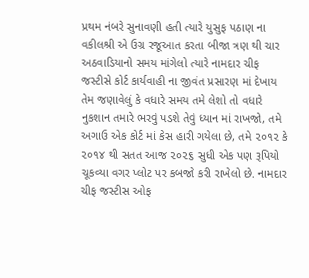પ્રથમ નંબરે સુનાવણી હતી ત્યારે યુસુફ પઠાણ ના વકીલશ્રી એ ઉગ્ર રજૂઆત કરતા બીજા ત્રણ થી ચાર અઠવાડિયાનો સમય માંગેલો ત્યારે નામદાર ચીફ જસ્ટીસે કોર્ટ કાર્યવાહી ના જીવંત પ્રસારણ માં દેખાય તેમ જણાવેલું કે વધારે સમય તમે લેશો તો વધારે નુકશાન તમારે ભરવું પડશે તેવું ધ્યાન માં રાખજો, તમે અગાઉ એક કોર્ટ માં કેસ હારી ગયેલા છે, તમે ૨૦૧૨ કે ૨૦૧૪ થી સતત આજ ૨૦૨૬ સુધી એક પણ રૂપિયો ચૂકવ્યા વગર પ્લોટ પર કબજો કરી રાખેલો છે. નામદાર ચીફ જસ્ટીસ ઓફ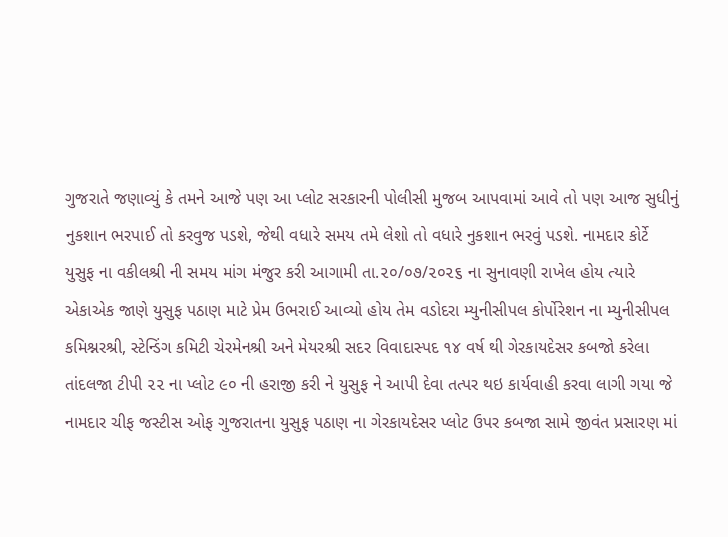ગુજરાતે જણાવ્યું કે તમને આજે પણ આ પ્લોટ સરકારની પોલીસી મુજબ આપવામાં આવે તો પણ આજ સુધીનું નુકશાન ભરપાઈ તો કરવુજ પડશે, જેથી વધારે સમય તમે લેશો તો વધારે નુકશાન ભરવું પડશે. નામદાર કોર્ટે યુસુફ ના વકીલશ્રી ની સમય માંગ મંજુર કરી આગામી તા.૨૦/૦૭/૨૦૨૬ ના સુનાવણી રાખેલ હોય ત્યારે એકાએક જાણે યુસુફ પઠાણ માટે પ્રેમ ઉભરાઈ આવ્યો હોય તેમ વડોદરા મ્યુનીસીપલ કોર્પોરેશન ના મ્યુનીસીપલ કમિશ્નરશ્રી, સ્ટેન્ડિંગ કમિટી ચેરમેનશ્રી અને મેયરશ્રી સદર વિવાદાસ્પદ ૧૪ વર્ષ થી ગેરકાયદેસર કબજો કરેલા તાંદલજા ટીપી ૨૨ ના પ્લોટ ૯૦ ની હરાજી કરી ને યુસુફ ને આપી દેવા તત્પર થઇ કાર્યવાહી કરવા લાગી ગયા જે નામદાર ચીફ જસ્ટીસ ઓફ ગુજરાતના યુસુફ પઠાણ ના ગેરકાયદેસર પ્લોટ ઉપર કબજા સામે જીવંત પ્રસારણ માં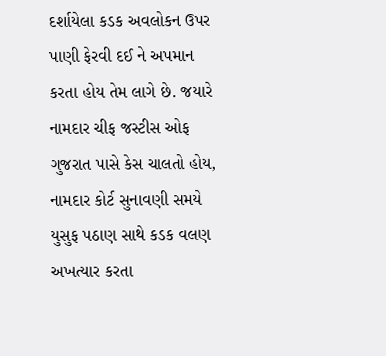દર્શાયેલા કડક અવલોકન ઉપર પાણી ફેરવી દઈ ને અપમાન કરતા હોય તેમ લાગે છે. જયારે નામદાર ચીફ જસ્ટીસ ઓફ ગુજરાત પાસે કેસ ચાલતો હોય, નામદાર કોર્ટ સુનાવણી સમયે યુસુફ પઠાણ સાથે કડક વલણ અખત્યાર કરતા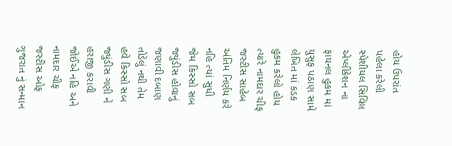હોય ઉપરાંત પહેલા કરેલી સ્પેશીયલ સિવિલ એપ્લીકેશન ના ફાયનલ હુકમ માં યુસુફ પઠાણ સામે લેખિત માં કડક હુકમ કરેલો હોય ત્યારે નામદાર ચીફ જસ્ટીસ સાહેબ અંતિમ નિર્ણય કરે નહિ ત્યાં સુધી જેમ કિસ્સો સબ જ્યુંડીસ હોવાનું જણાવી દબાણ તોડેલું નથી તેમ હવે કિસ્સો સબ જ્યુંડીસ ગણી ને હરાજી કરાવી જોઈએ નહિ અને નામદાર ચીફ જસ્ટીસ ઓફ ગુજરાત નું સન્માન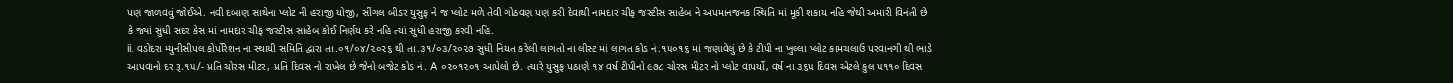પણ જાળવવું જોઈએ. નવી દબાણ સાથેના પ્લોટ ની હરાજી યોજી, સીંગલ બીડર યુસુફ ને જ પ્લોટ મળે તેવી ગોઠવણ પણ કરી દેવાથી નામદાર ચીફ જસ્ટીસ સાહેબ ને અપમાનજનક સ્થિતિ માં મૂકી શકાય નહિ જેથી અમારી વિનંતી છે કે જ્યાં સુધી સદર કેસ માં નામદાર ચીફ જસ્ટીસ સાહેબ કોઈ નિર્ણય કરે નહિ ત્યાં સુધી હરાજી કરવી નહિ.
ii. વડોદરા મ્યુનીસીપલ કોર્પોરેશન ના સ્થાયી સમિતિ દ્વારા તા.૦૧/૦૪/૨૦૨૬ થી તા.૩૧/૦૩/૨૦૨૭ સુધી નિયત કરેલી લાગતો ના લીસ્ટ માં લાગત કોડ નં.૧૫૦૧૬ માં જણાવેલું છે કે ટીપી ના ખુલ્લા પ્લોટ કામચલાઉ પરવાનગી થી ભાડે આપવાનો દર રૂ.૧૫/- પ્રતિ ચોરસ મીટર, પ્રતિ દિવસ નો રાખેલ છે જેનો બજેટ કોડ નં. A ૦૨૦૧૨૦૧ આપેલો છે. ત્યારે યુસુફ પઠાણે ૧૪ વર્ષ ટીપીનો ૯૭૮ ચોરસ મીટર નો પ્લોટ વાપર્યો, વર્ષ ના ૩૬૫ દિવસ એટલે કુલ ૫૧૧૦ દિવસ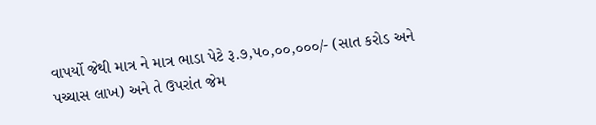વાપર્યો જેથી માત્ર ને માત્ર ભાડા પેટે રૂ.૭,૫૦,૦૦,૦૦૦/- (સાત કરોડ અને પચ્ચાસ લાખ) અને તે ઉપરાંત જેમ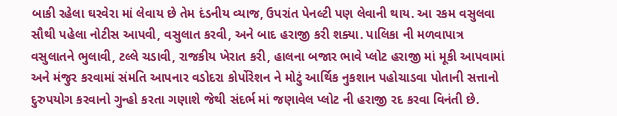બાકી રહેલા ઘરવેરા માં લેવાય છે તેમ દંડનીય વ્યાજ, ઉપરાંત પેનલ્ટી પણ લેવાની થાય. આ રકમ વસુલવા સૌથી પહેલા નોટીસ આપવી, વસુલાત કરવી, અને બાદ હરાજી કરી શક્યા. પાલિકા ની મળવાપાત્ર વસુલાતને ભુલાવી, ટલ્લે ચડાવી, રાજકીય ખેરાત કરી, હાલના બજાર ભાવે પ્લોટ હરાજી માં મૂકી આપવામાં અને મંજુર કરવામાં સંમતિ આપનાર વડોદરા કોર્પોરેશન ને મોટું આર્થિક નુકશાન પહોચાડવા પોતાની સત્તાનો દુરુપયોગ કરવાનો ગુન્હો કરતા ગણાશે જેથી સંદર્ભ માં જણાવેલ પ્લોટ ની હરાજી રદ કરવા વિનંતી છે.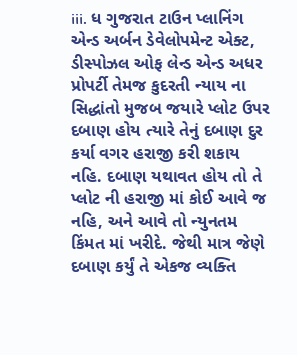iii. ધ ગુજરાત ટાઉન પ્લાનિંગ એન્ડ અર્બન ડેવેલોપમેન્ટ એક્ટ, ડીસ્પોઝલ ઓફ લેન્ડ એન્ડ અધર પ્રોપર્ટી તેમજ કુદરતી ન્યાય ના સિદ્ધાંતો મુજબ જયારે પ્લોટ ઉપર દબાણ હોય ત્યારે તેનું દબાણ દુર કર્યા વગર હરાજી કરી શકાય નહિ. દબાણ યથાવત હોય તો તે પ્લોટ ની હરાજી માં કોઈ આવે જ નહિ, અને આવે તો ન્યુનતમ કિંમત માં ખરીદે. જેથી માત્ર જેણે દબાણ કર્યું તે એકજ વ્યક્તિ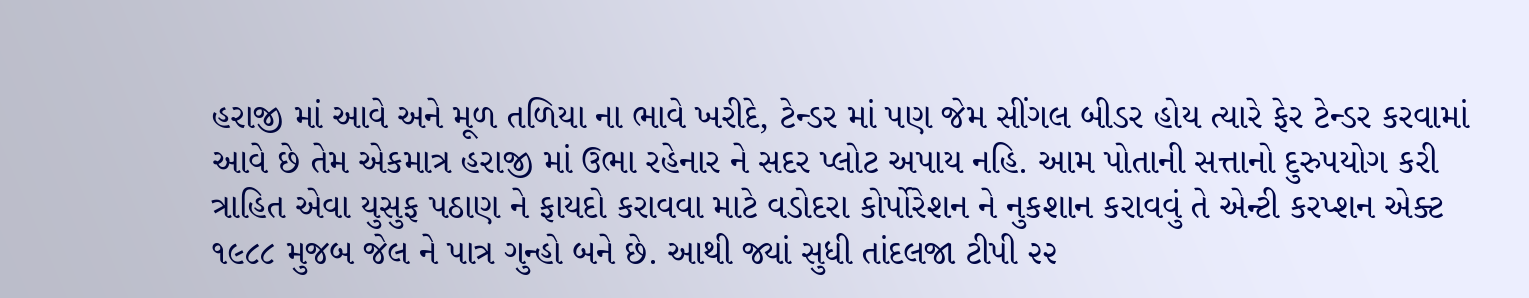હરાજી માં આવે અને મૂળ તળિયા ના ભાવે ખરીદે, ટેન્ડર માં પણ જેમ સીંગલ બીડર હોય ત્યારે ફેર ટેન્ડર કરવામાં આવે છે તેમ એકમાત્ર હરાજી માં ઉભા રહેનાર ને સદર પ્લોટ અપાય નહિ. આમ પોતાની સત્તાનો દુરુપયોગ કરી ત્રાહિત એવા યુસુફ પઠાણ ને ફાયદો કરાવવા માટે વડોદરા કોર્પોરેશન ને નુકશાન કરાવવું તે એન્ટી કરપ્શન એક્ટ ૧૯૮૮ મુજબ જેલ ને પાત્ર ગુન્હો બને છે. આથી જ્યાં સુધી તાંદલજા ટીપી ૨૨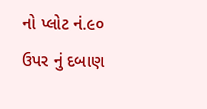નો પ્લોટ નં.૯૦ ઉપર નું દબાણ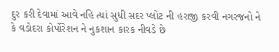દુર કરી દેવામાં આવે નહિ ત્યાં સુધી સદર પ્લોટ ની હરાજી કરવી નગરજનો ને કે વડોદરા કોર્પોરેશન ને નુકશાન કારક નીવડે છે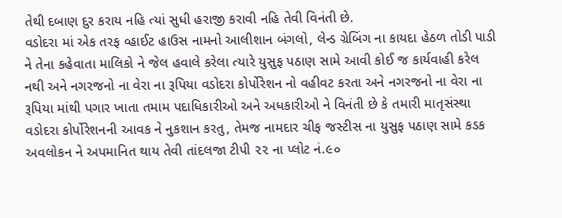તેથી દબાણ દુર કરાય નહિ ત્યાં સુધી હરાજી કરાવી નહિ તેવી વિનંતી છે.
વડોદરા માં એક તરફ વ્હાઈટ હાઉસ નામનો આલીશાન બંગલો, લેન્ડ ગ્રેબિંગ ના કાયદા હેઠળ તોડી પાડી ને તેના કહેવાતા માલિકો ને જેલ હવાલે કરેલા ત્યારે યુસુફ પઠાણ સામે આવી કોઈ જ કાર્યવાહી કરેલ નથી અને નગરજનો ના વેરા ના રૂપિયા વડોદરા કોર્પોરેશન નો વહીવટ કરતા અને નગરજનો ના વેરા ના રૂપિયા માંથી પગાર ખાતા તમામ પદાધિકારીઓ અને અધકારીઓ ને વિનંતી છે કે તમારી માતૃસંસ્થા વડોદરા કોર્પોરેશનની આવક ને નુકશાન કરતુ, તેમજ નામદાર ચીફ જસ્ટીસ ના યુસુફ પઠાણ સામે કડક અવલોકન ને અપમાનિત થાય તેવી તાંદલજા ટીપી ૨૨ ના પ્લોટ નં.૯૦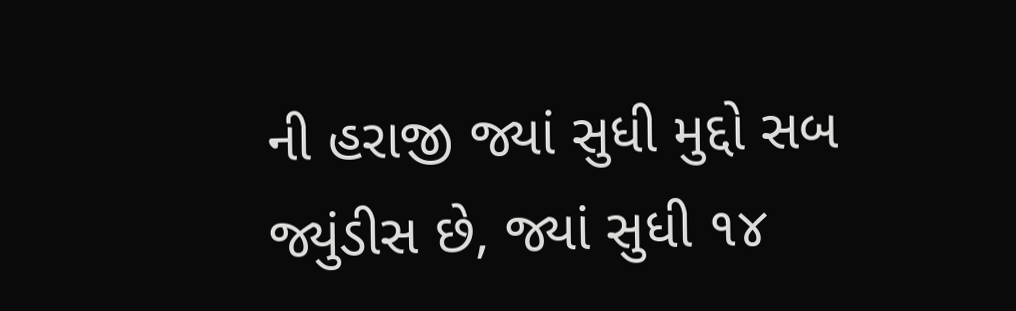ની હરાજી જ્યાં સુધી મુદ્દો સબ જ્યુંડીસ છે, જ્યાં સુધી ૧૪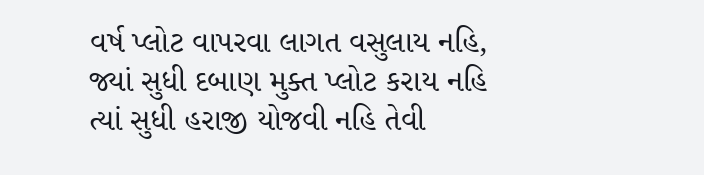વર્ષ પ્લોટ વાપરવા લાગત વસુલાય નહિ, જ્યાં સુધી દબાણ મુક્ત પ્લોટ કરાય નહિ ત્યાં સુધી હરાજી યોજવી નહિ તેવી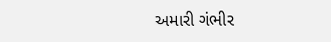અમારી ગંભીર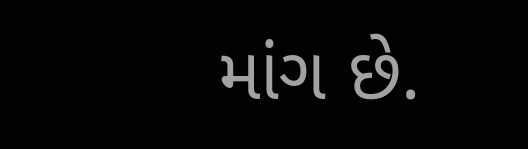માંગ છે.